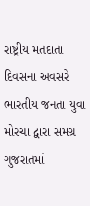રાષ્ટ્રીય મતદાતા દિવસના અવસરે ભારતીય જનતા યુવા મોરચા દ્વારા સમગ્ર ગુજરાતમાં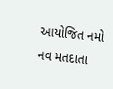આયોજિત નમો નવ મતદાતા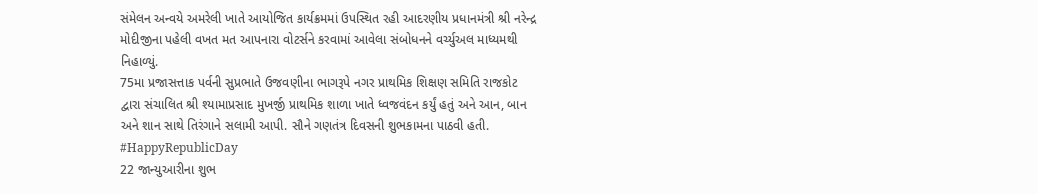સંમેલન અન્વયે અમરેલી ખાતે આયોજિત કાર્યક્રમમાં ઉપસ્થિત રહી આદરણીય પ્રધાનમંત્રી શ્રી નરેન્દ્ર મોદીજીના પહેલી વખત મત આપનારા વોટર્સને કરવામાં આવેલા સંબોધનને વર્ચ્યુઅલ માધ્યમથી નિહાળ્યું.
75મા પ્રજાસત્તાક પર્વની સુપ્રભાતે ઉજવણીના ભાગરૂપે નગર પ્રાથમિક શિક્ષણ સમિતિ રાજકોટ દ્વારા સંચાલિત શ્રી શ્યામાપ્રસાદ મુખર્જી પ્રાથમિક શાળા ખાતે ધ્વજવંદન કર્યું હતું અને આન, બાન અને શાન સાથે તિરંગાને સલામી આપી. સૌને ગણતંત્ર દિવસની શુભકામના પાઠવી હતી. #HappyRepublicDay
22 જાન્યુઆરીના શુભ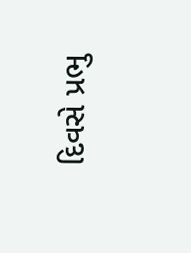દિવસે પ્રભુ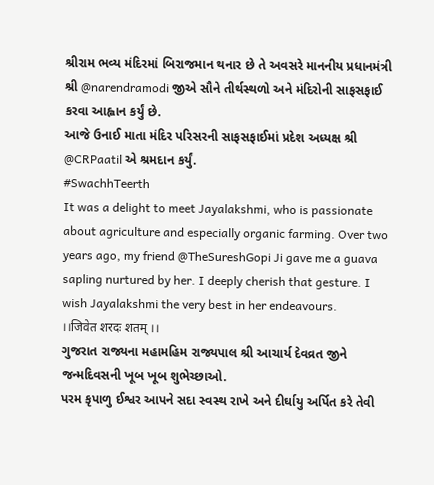શ્રીરામ ભવ્ય મંદિરમાં બિરાજમાન થનાર છે તે અવસરે માનનીય પ્રધાનમંત્રી શ્રી @narendramodi જીએ સૌને તીર્થસ્થળો અને મંદિરોની સાફસફાઈ કરવા આહ્વાન કર્યું છે.
આજે ઉનાઈ માતા મંદિર પરિસરની સાફસફાઈમાં પ્રદેશ અધ્યક્ષ શ્રી @CRPaatil એ શ્રમદાન કર્યું.
#SwachhTeerth
It was a delight to meet Jayalakshmi, who is passionate about agriculture and especially organic farming. Over two years ago, my friend @TheSureshGopi Ji gave me a guava sapling nurtured by her. I deeply cherish that gesture. I wish Jayalakshmi the very best in her endeavours.
।।जिवेत शरदः शतम् ।।
ગુજરાત રાજ્યના મહામહિમ રાજ્યપાલ શ્રી આચાર્ય દેવવ્રત જીને જન્મદિવસની ખૂબ ખૂબ શુભેચ્છાઓ.
પરમ કૃપાળુ ઈશ્વર આપને સદા સ્વસ્થ રાખે અને દીર્ઘાયુ અર્પિત કરે તેવી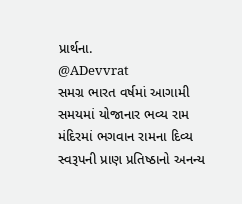પ્રાર્થના.
@ADevvrat
સમગ્ર ભારત વર્ષમાં આગામી સમયમાં યોજાનાર ભવ્ય રામ મંદિરમાં ભગવાન રામના દિવ્ય સ્વરૂપની પ્રાણ પ્રતિષ્ઠાનો અનન્ય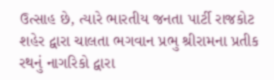ઉત્સાહ છે, ત્યારે ભારતીય જનતા પાર્ટી રાજકોટ શહેર દ્વારા ચાલતા ભગવાન પ્રભુ શ્રીરામના પ્રતીક રથનું નાગરિકો દ્વારા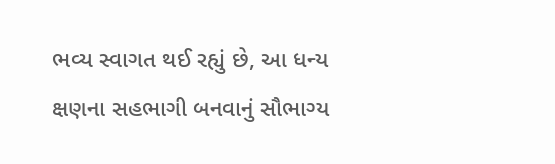ભવ્ય સ્વાગત થઈ રહ્યું છે, આ ધન્ય ક્ષણના સહભાગી બનવાનું સૌભાગ્ય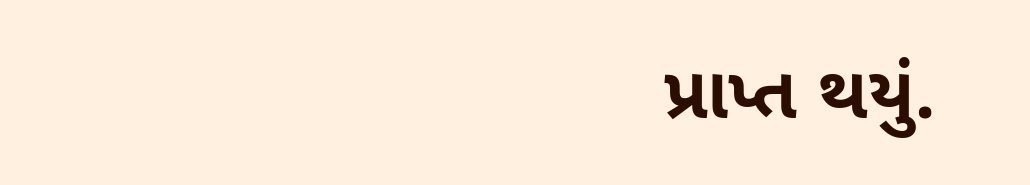પ્રાપ્ત થયું.